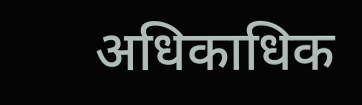अधिकाधिक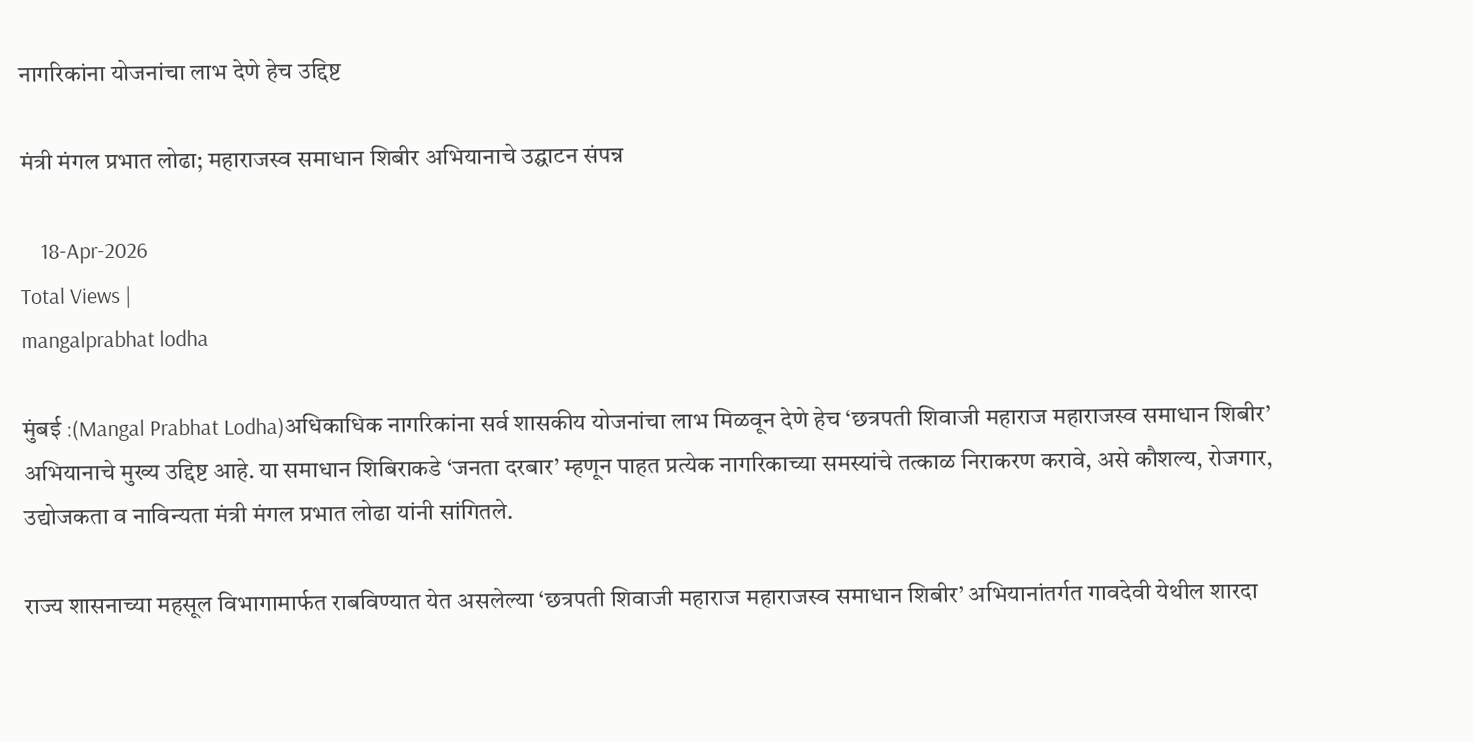नागरिकांना योजनांचा लाभ देणे हेच उद्दिष्ट

मंत्री मंगल प्रभात लोढा; महाराजस्व समाधान शिबीर अभियानाचे उद्घाटन संपन्न

    18-Apr-2026
Total Views |
mangalprabhat lodha

मुंबई :(Mangal Prabhat Lodha)अधिकाधिक नागरिकांना सर्व शासकीय योजनांचा लाभ मिळवून देणे हेच ‘छत्रपती शिवाजी महाराज महाराजस्व समाधान शिबीर’ अभियानाचे मुख्य उद्दिष्ट आहे. या समाधान शिबिराकडे ‘जनता दरबार’ म्हणून पाहत प्रत्येक नागरिकाच्या समस्यांचे तत्काळ निराकरण करावे, असे कौशल्य, रोजगार, उद्योजकता व नाविन्यता मंत्री मंगल प्रभात लोढा यांनी सांगितले.

राज्य शासनाच्या महसूल विभागामार्फत राबविण्यात येत असलेल्या ‘छत्रपती शिवाजी महाराज महाराजस्व समाधान शिबीर’ अभियानांतर्गत गावदेवी येथील शारदा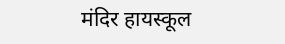मंदिर हायस्कूल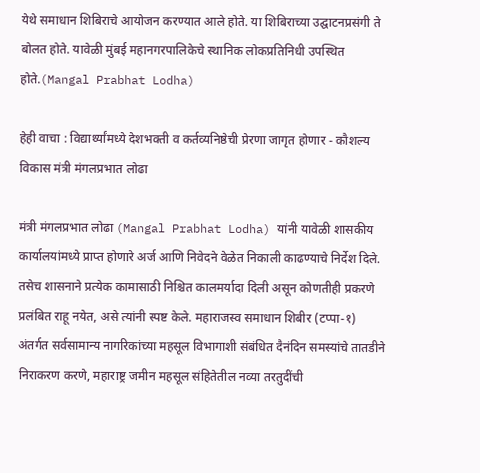येथे समाधान शिबिराचे आयोजन करण्यात आले होते. या शिबिराच्या उद्घाटनप्रसंगी ते बोलत होते. यावेळी मुंबई महानगरपालिकेचे स्थानिक लोकप्रतिनिधी उपस्थित होते.(Mangal Prabhat Lodha)

हेही वाचा : विद्यार्थ्यांमध्ये देशभक्ती व कर्तव्यनिष्ठेची प्रेरणा जागृत होणार - कौशल्य विकास मंत्री मंगलप्रभात लोढा

मंत्री मंगलप्रभात लोढा (Mangal Prabhat Lodha) यांनी यावेळी शासकीय कार्यालयांमध्ये प्राप्त होणारे अर्ज आणि निवेदने वेळेत निकाली काढण्याचे निर्देश दिले. तसेच शासनाने प्रत्येक कामासाठी निश्चित कालमर्यादा दिली असून कोणतीही प्रकरणे प्रलंबित राहू नयेत, असे त्यांनी स्पष्ट केले. महाराजस्व समाधान शिबीर (टप्पा-१) अंतर्गत सर्वसामान्य नागरिकांच्या महसूल विभागाशी संबंधित दैनंदिन समस्यांचे तातडीने निराकरण करणे, महाराष्ट्र जमीन महसूल संहितेतील नव्या तरतुदींची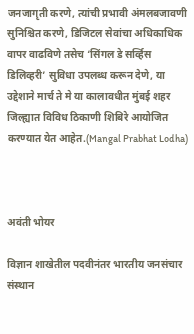जनजागृती करणे, त्यांची प्रभावी अंमलबजावणी सुनिश्चित करणे, डिजिटल सेवांचा अधिकाधिक वापर वाढविणे तसेच ‘सिंगल डे सर्व्हिस डिलिव्हरी’ सुविधा उपलब्ध करून देणे, या उद्देशाने मार्च ते मे या कालावधीत मुंबई शहर जिल्ह्यात विविध ठिकाणी शिबिरे आयोजित करण्यात येत आहेत.(Mangal Prabhat Lodha)



अवंती भोयर

विज्ञान शाखेतील पदवीनंतर भारतीय जनसंचार संस्थान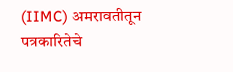(IIMC) अमरावतीतून पत्रकारितेचे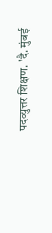पदव्युत्तर शिक्षण. 'दै. मुंबई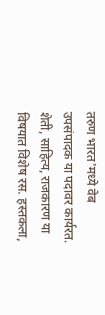तरुण भारत'मध्ये वेब उपसंपादक या पदावर कार्यरत. शेती, साहित्य, राजकारण या विषयात विशेष रस. हस्तकला,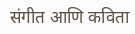संगीत आणि कविता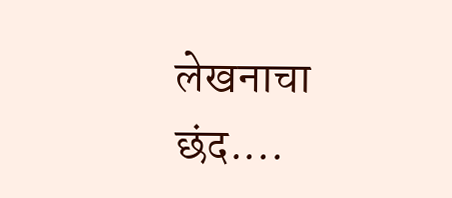लेखनाचा छंद....